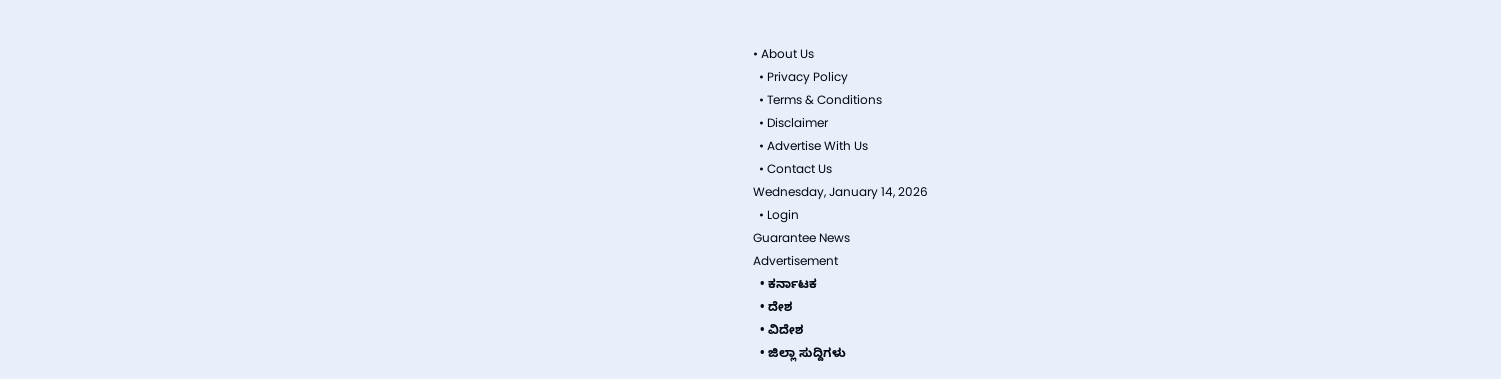• About Us
  • Privacy Policy
  • Terms & Conditions
  • Disclaimer
  • Advertise With Us
  • Contact Us
Wednesday, January 14, 2026
  • Login
Guarantee News
Advertisement
  • ಕರ್ನಾಟಕ
  • ದೇಶ
  • ವಿದೇಶ
  • ಜಿಲ್ಲಾ ಸುದ್ದಿಗಳು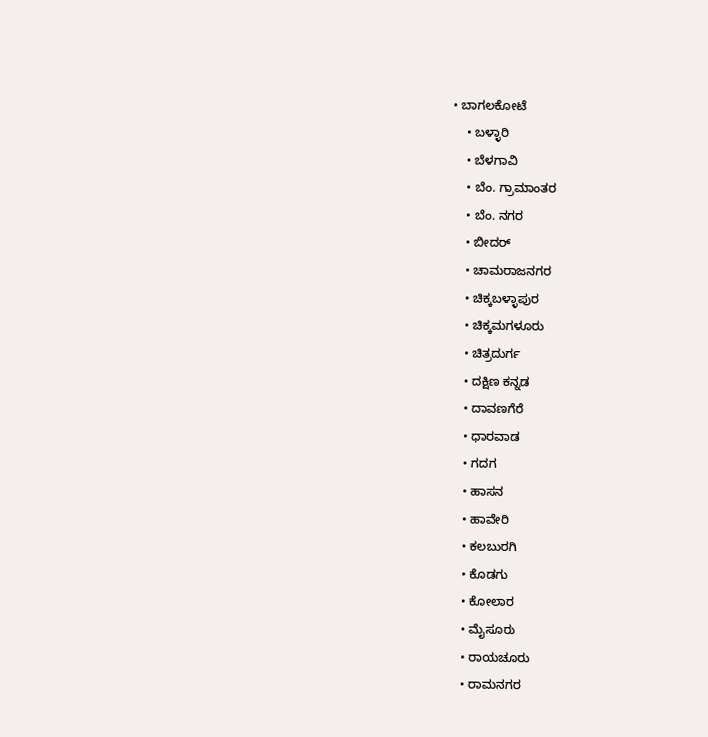• ಬಾಗಲಕೋಟೆ
    • ಬಳ್ಳಾರಿ
    • ಬೆಳಗಾವಿ
    • ಬೆಂ. ಗ್ರಾಮಾಂತರ
    • ಬೆಂ. ನಗರ
    • ಬೀದರ್
    • ಚಾಮರಾಜನಗರ
    • ಚಿಕ್ಕಬಳ್ಳಾಪುರ
    • ಚಿಕ್ಕಮಗಳೂರು
    • ಚಿತ್ರದುರ್ಗ
    • ದಕ್ಷಿಣ ಕನ್ನಡ
    • ದಾವಣಗೆರೆ
    • ಧಾರವಾಡ
    • ಗದಗ
    • ಹಾಸನ
    • ಹಾವೇರಿ
    • ಕಲಬುರಗಿ
    • ಕೊಡಗು
    • ಕೋಲಾರ
    • ಮೈಸೂರು
    • ರಾಯಚೂರು
    • ರಾಮನಗರ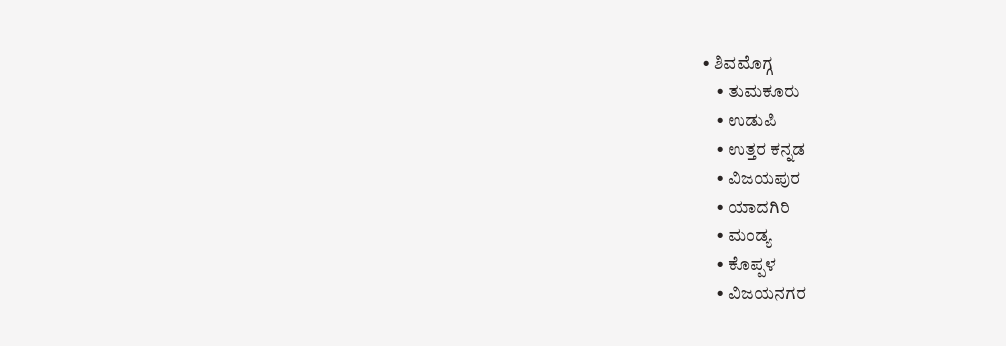• ಶಿವಮೊಗ್ಗ
    • ತುಮಕೂರು
    • ಉಡುಪಿ
    • ಉತ್ತರ ಕನ್ನಡ
    • ವಿಜಯಪುರ
    • ಯಾದಗಿರಿ
    • ಮಂಡ್ಯ
    • ಕೊಪ್ಪಳ
    • ವಿಜಯನಗರ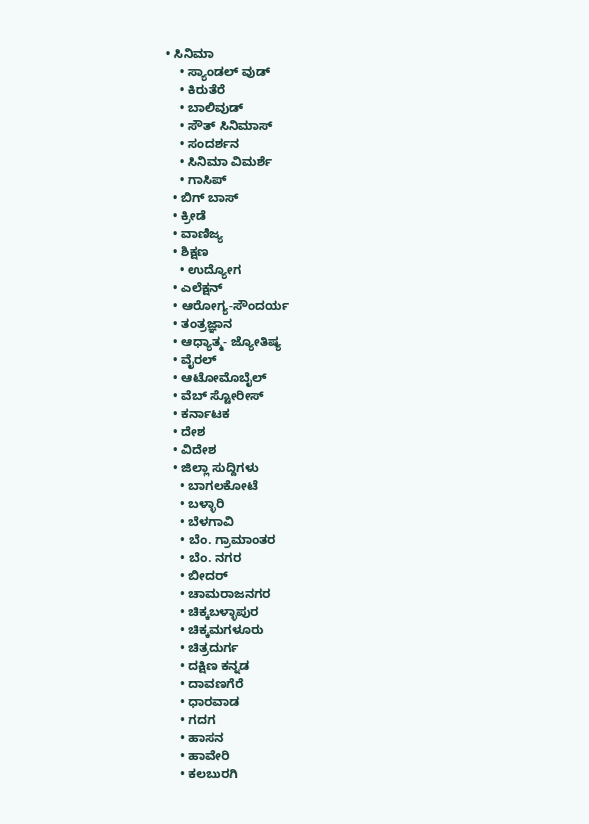• ಸಿನಿಮಾ
    • ಸ್ಯಾಂಡಲ್ ವುಡ್
    • ಕಿರುತೆರೆ
    • ಬಾಲಿವುಡ್
    • ಸೌತ್ ಸಿನಿಮಾಸ್
    • ಸಂದರ್ಶನ
    • ಸಿನಿಮಾ ವಿಮರ್ಶೆ
    • ಗಾಸಿಪ್
  • ಬಿಗ್ ಬಾಸ್
  • ಕ್ರೀಡೆ
  • ವಾಣಿಜ್ಯ
  • ಶಿಕ್ಷಣ
    • ಉದ್ಯೋಗ
  • ಎಲೆಕ್ಷನ್
  • ಆರೋಗ್ಯ-ಸೌಂದರ್ಯ
  • ತಂತ್ರಜ್ಞಾನ
  • ಆಧ್ಯಾತ್ಮ- ಜ್ಯೋತಿಷ್ಯ
  • ವೈರಲ್
  • ಆಟೋಮೊಬೈಲ್
  • ವೆಬ್ ಸ್ಟೋರೀಸ್
  • ಕರ್ನಾಟಕ
  • ದೇಶ
  • ವಿದೇಶ
  • ಜಿಲ್ಲಾ ಸುದ್ದಿಗಳು
    • ಬಾಗಲಕೋಟೆ
    • ಬಳ್ಳಾರಿ
    • ಬೆಳಗಾವಿ
    • ಬೆಂ. ಗ್ರಾಮಾಂತರ
    • ಬೆಂ. ನಗರ
    • ಬೀದರ್
    • ಚಾಮರಾಜನಗರ
    • ಚಿಕ್ಕಬಳ್ಳಾಪುರ
    • ಚಿಕ್ಕಮಗಳೂರು
    • ಚಿತ್ರದುರ್ಗ
    • ದಕ್ಷಿಣ ಕನ್ನಡ
    • ದಾವಣಗೆರೆ
    • ಧಾರವಾಡ
    • ಗದಗ
    • ಹಾಸನ
    • ಹಾವೇರಿ
    • ಕಲಬುರಗಿ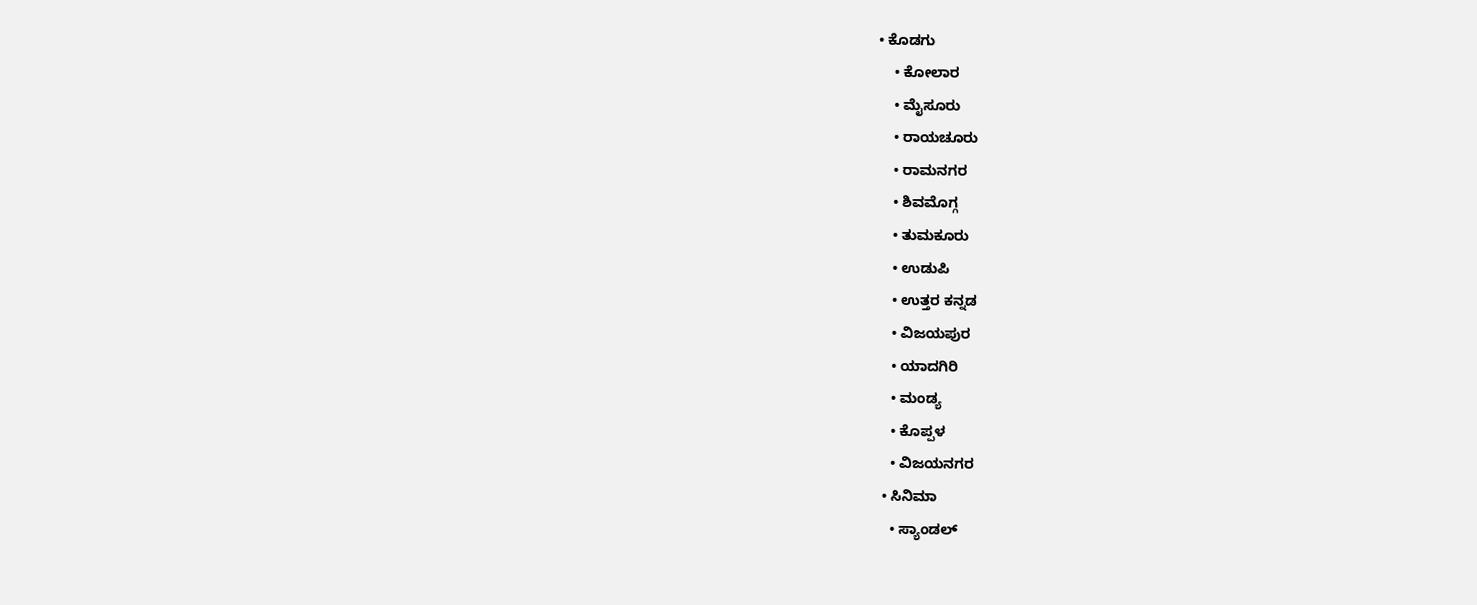• ಕೊಡಗು
    • ಕೋಲಾರ
    • ಮೈಸೂರು
    • ರಾಯಚೂರು
    • ರಾಮನಗರ
    • ಶಿವಮೊಗ್ಗ
    • ತುಮಕೂರು
    • ಉಡುಪಿ
    • ಉತ್ತರ ಕನ್ನಡ
    • ವಿಜಯಪುರ
    • ಯಾದಗಿರಿ
    • ಮಂಡ್ಯ
    • ಕೊಪ್ಪಳ
    • ವಿಜಯನಗರ
  • ಸಿನಿಮಾ
    • ಸ್ಯಾಂಡಲ್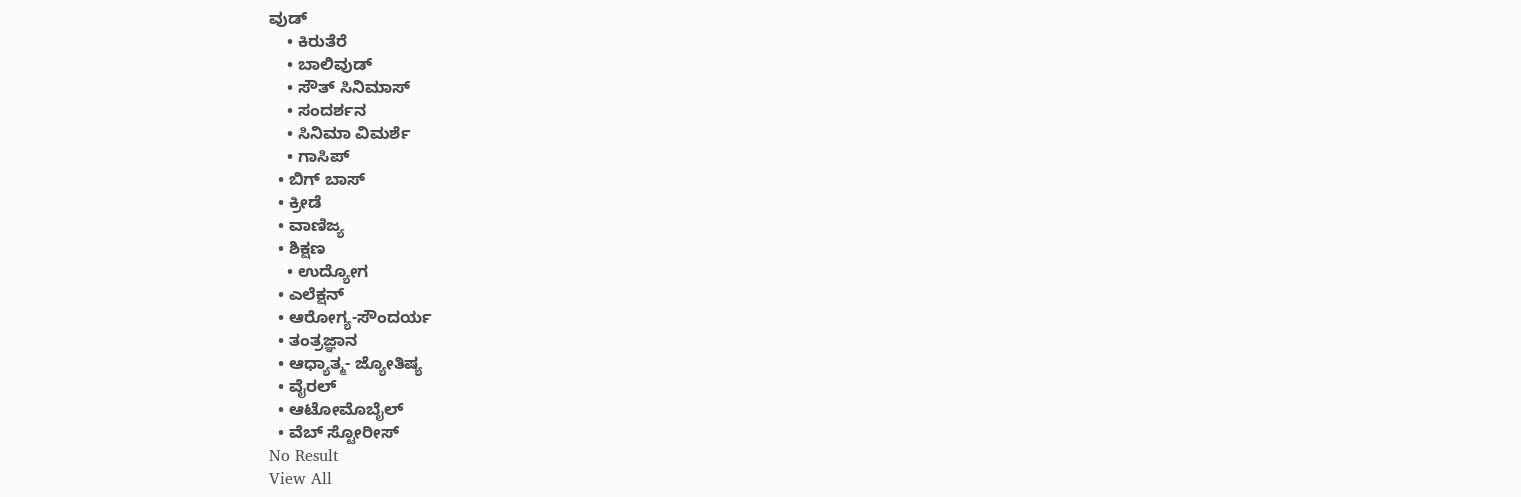ವುಡ್
    • ಕಿರುತೆರೆ
    • ಬಾಲಿವುಡ್
    • ಸೌತ್ ಸಿನಿಮಾಸ್
    • ಸಂದರ್ಶನ
    • ಸಿನಿಮಾ ವಿಮರ್ಶೆ
    • ಗಾಸಿಪ್
  • ಬಿಗ್ ಬಾಸ್
  • ಕ್ರೀಡೆ
  • ವಾಣಿಜ್ಯ
  • ಶಿಕ್ಷಣ
    • ಉದ್ಯೋಗ
  • ಎಲೆಕ್ಷನ್
  • ಆರೋಗ್ಯ-ಸೌಂದರ್ಯ
  • ತಂತ್ರಜ್ಞಾನ
  • ಆಧ್ಯಾತ್ಮ- ಜ್ಯೋತಿಷ್ಯ
  • ವೈರಲ್
  • ಆಟೋಮೊಬೈಲ್
  • ವೆಬ್ ಸ್ಟೋರೀಸ್
No Result
View All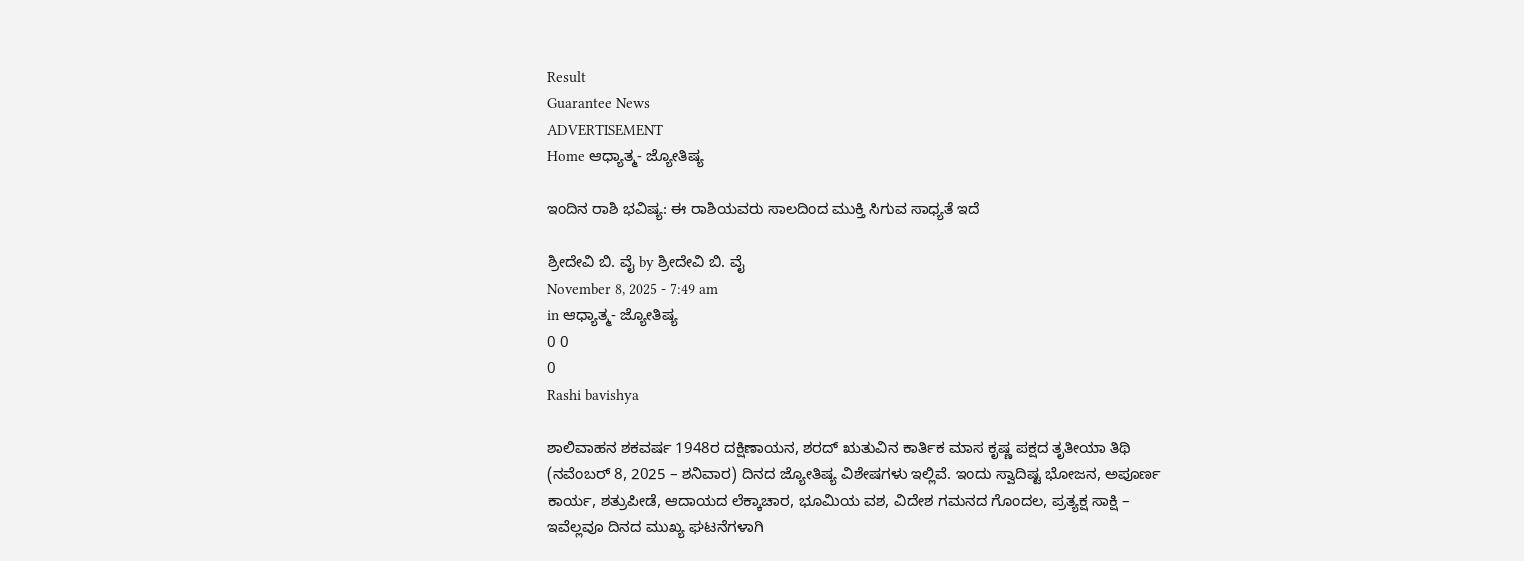Result
Guarantee News
ADVERTISEMENT
Home ಆಧ್ಯಾತ್ಮ- ಜ್ಯೋತಿಷ್ಯ

ಇಂದಿನ ರಾಶಿ ಭವಿಷ್ಯ: ಈ ರಾಶಿಯವರು ಸಾಲದಿಂದ ಮುಕ್ತಿ ಸಿಗುವ ಸಾಧ್ಯತೆ ಇದೆ

ಶ್ರೀದೇವಿ ಬಿ. ವೈ by ಶ್ರೀದೇವಿ ಬಿ. ವೈ
November 8, 2025 - 7:49 am
in ಆಧ್ಯಾತ್ಮ- ಜ್ಯೋತಿಷ್ಯ
0 0
0
Rashi bavishya

ಶಾಲಿವಾಹನ ಶಕವರ್ಷ 1948ರ ದಕ್ಷಿಣಾಯನ, ಶರದ್ ಋತುವಿನ ಕಾರ್ತಿಕ ಮಾಸ ಕೃಷ್ಣ ಪಕ್ಷದ ತೃತೀಯಾ ತಿಥಿ (ನವೆಂಬರ್ 8, 2025 – ಶನಿವಾರ) ದಿನದ ಜ್ಯೋತಿಷ್ಯ ವಿಶೇಷಗಳು ಇಲ್ಲಿವೆ. ಇಂದು ಸ್ವಾದಿಷ್ಟ ಭೋಜನ, ಅಪೂರ್ಣ ಕಾರ್ಯ, ಶತ್ರುಪೀಡೆ, ಆದಾಯದ ಲೆಕ್ಕಾಚಾರ, ಭೂಮಿಯ ವಶ, ವಿದೇಶ ಗಮನದ ಗೊಂದಲ, ಪ್ರತ್ಯಕ್ಷ ಸಾಕ್ಷಿ – ಇವೆಲ್ಲವೂ ದಿನದ ಮುಖ್ಯ ಘಟನೆಗಳಾಗಿ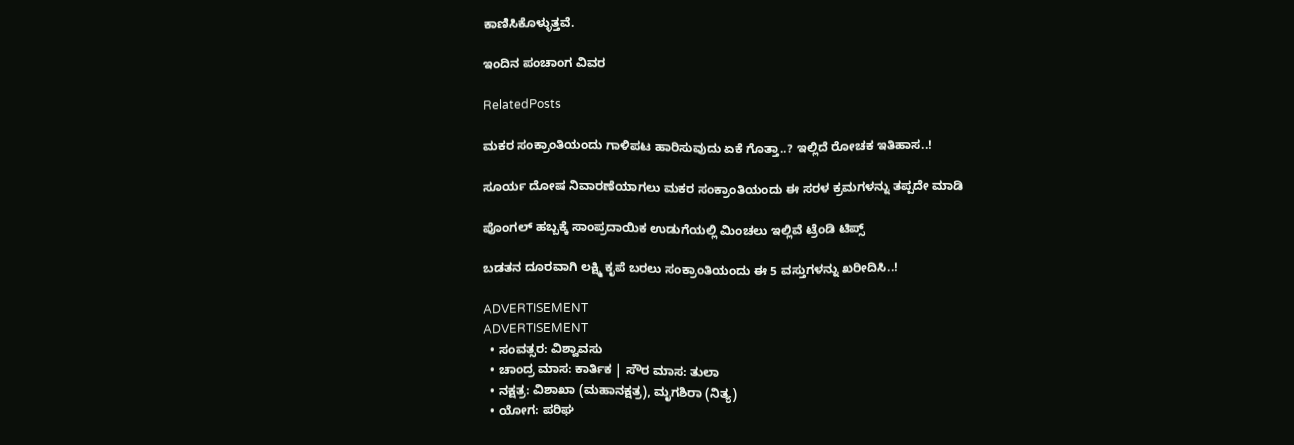ಕಾಣಿಸಿಕೊಳ್ಳುತ್ತವೆ.

ಇಂದಿನ ಪಂಚಾಂಗ ವಿವರ

RelatedPosts

ಮಕರ ಸಂಕ್ರಾಂತಿಯಂದು ಗಾಳಿಪಟ ಹಾರಿಸುವುದು ಏಕೆ ಗೊತ್ತಾ..? ಇಲ್ಲಿದೆ ರೋಚಕ ಇತಿಹಾಸ..!

ಸೂರ್ಯ ದೋಷ ನಿವಾರಣೆಯಾಗಲು ಮಕರ ಸಂಕ್ರಾಂತಿಯಂದು ಈ ಸರಳ ಕ್ರಮಗಳನ್ನು ತಪ್ಪದೇ ಮಾಡಿ

ಪೊಂಗಲ್ ಹಬ್ಬಕ್ಕೆ ಸಾಂಪ್ರದಾಯಿಕ ಉಡುಗೆಯಲ್ಲಿ ಮಿಂಚಲು ಇಲ್ಲಿವೆ ಟ್ರೆಂಡಿ ಟಿಪ್ಸ್

ಬಡತನ ದೂರವಾಗಿ ಲಕ್ಷ್ಮಿ ಕೃಪೆ ಬರಲು ಸಂಕ್ರಾಂತಿಯಂದು ಈ 5 ವಸ್ತುಗಳನ್ನು ಖರೀದಿಸಿ..!

ADVERTISEMENT
ADVERTISEMENT
  • ಸಂವತ್ಸರ: ವಿಶ್ವಾವಸು
  • ಚಾಂದ್ರ ಮಾಸ: ಕಾರ್ತಿಕ | ಸೌರ ಮಾಸ: ತುಲಾ
  • ನಕ್ಷತ್ರ: ವಿಶಾಖಾ (ಮಹಾನಕ್ಷತ್ರ), ಮೃಗಶಿರಾ (ನಿತ್ಯ)
  • ಯೋಗ: ಪರಿಘ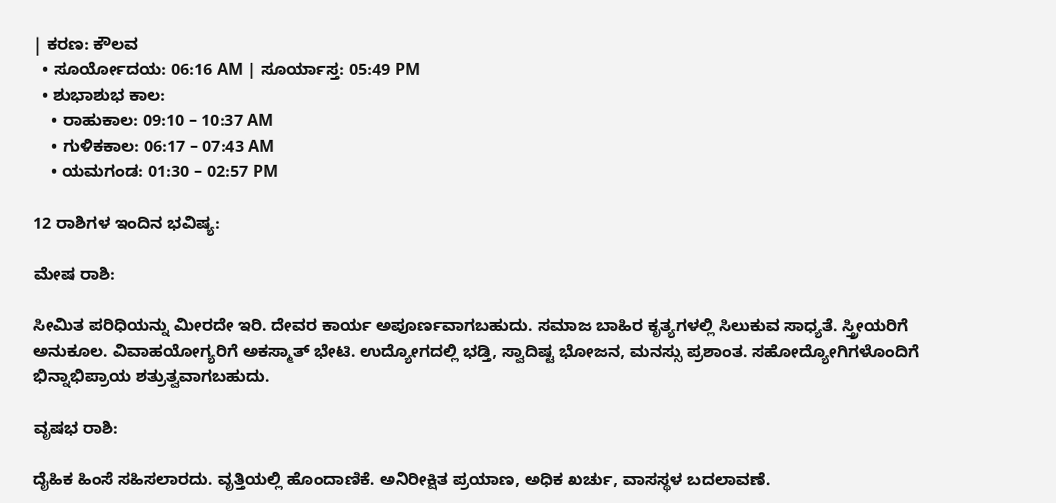| ಕರಣ: ಕೌಲವ
  • ಸೂರ್ಯೋದಯ: 06:16 AM | ಸೂರ್ಯಾಸ್ತ: 05:49 PM
  • ಶುಭಾಶುಭ ಕಾಲ:
    • ರಾಹುಕಾಲ: 09:10 – 10:37 AM
    • ಗುಳಿಕಕಾಲ: 06:17 – 07:43 AM
    • ಯಮಗಂಡ: 01:30 – 02:57 PM

12 ರಾಶಿಗಳ ಇಂದಿನ ಭವಿಷ್ಯ:

ಮೇಷ ರಾಶಿ:

ಸೀಮಿತ ಪರಿಧಿಯನ್ನು ಮೀರದೇ ಇರಿ. ದೇವರ ಕಾರ್ಯ ಅಪೂರ್ಣವಾಗಬಹುದು. ಸಮಾಜ ಬಾಹಿರ ಕೃತ್ಯಗಳಲ್ಲಿ ಸಿಲುಕುವ ಸಾಧ್ಯತೆ. ಸ್ತ್ರೀಯರಿಗೆ ಅನುಕೂಲ. ವಿವಾಹಯೋಗ್ಯರಿಗೆ ಅಕಸ್ಮಾತ್ ಭೇಟಿ. ಉದ್ಯೋಗದಲ್ಲಿ ಭಡ್ತಿ, ಸ್ವಾದಿಷ್ಟ ಭೋಜನ, ಮನಸ್ಸು ಪ್ರಶಾಂತ. ಸಹೋದ್ಯೋಗಿಗಳೊಂದಿಗೆ ಭಿನ್ನಾಭಿಪ್ರಾಯ ಶತ್ರುತ್ವವಾಗಬಹುದು.

ವೃಷಭ ರಾಶಿ:

ದೈಹಿಕ ಹಿಂಸೆ ಸಹಿಸಲಾರದು. ವೃತ್ತಿಯಲ್ಲಿ ಹೊಂದಾಣಿಕೆ. ಅನಿರೀಕ್ಷಿತ ಪ್ರಯಾಣ, ಅಧಿಕ ಖರ್ಚು, ವಾಸಸ್ಥಳ ಬದಲಾವಣೆ.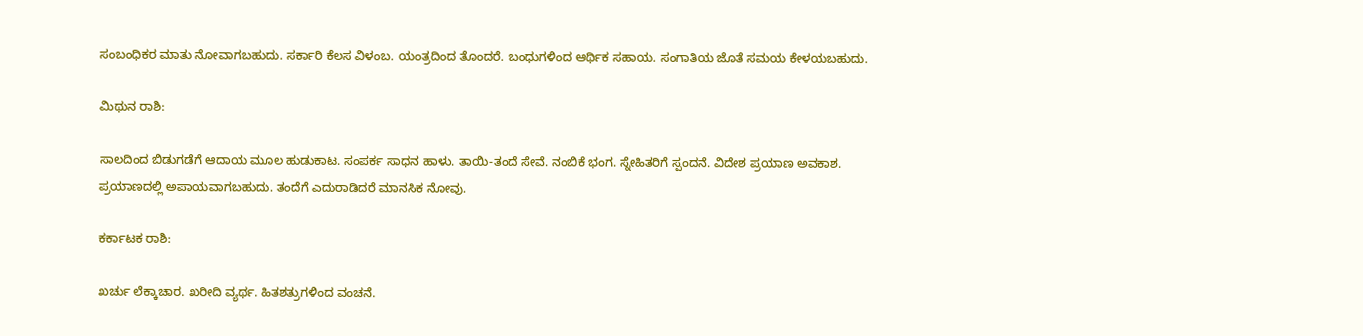ಸಂಬಂಧಿಕರ ಮಾತು ನೋವಾಗಬಹುದು. ಸರ್ಕಾರಿ ಕೆಲಸ ವಿಳಂಬ. ಯಂತ್ರದಿಂದ ತೊಂದರೆ. ಬಂಧುಗಳಿಂದ ಆರ್ಥಿಕ ಸಹಾಯ. ಸಂಗಾತಿಯ ಜೊತೆ ಸಮಯ ಕೇಳಯಬಹುದು.

ಮಿಥುನ ರಾಶಿ:

ಸಾಲದಿಂದ ಬಿಡುಗಡೆಗೆ ಆದಾಯ ಮೂಲ ಹುಡುಕಾಟ. ಸಂಪರ್ಕ ಸಾಧನ ಹಾಳು. ತಾಯಿ-ತಂದೆ ಸೇವೆ. ನಂಬಿಕೆ ಭಂಗ. ಸ್ನೇಹಿತರಿಗೆ ಸ್ಪಂದನೆ. ವಿದೇಶ ಪ್ರಯಾಣ ಅವಕಾಶ. ಪ್ರಯಾಣದಲ್ಲಿ ಅಪಾಯವಾಗಬಹುದು. ತಂದೆಗೆ ಎದುರಾಡಿದರೆ ಮಾನಸಿಕ ನೋವು.

ಕರ್ಕಾಟಕ ರಾಶಿ:

ಖರ್ಚು ಲೆಕ್ಕಾಚಾರ. ಖರೀದಿ ವ್ಯರ್ಥ. ಹಿತಶತ್ರುಗಳಿಂದ ವಂಚನೆ.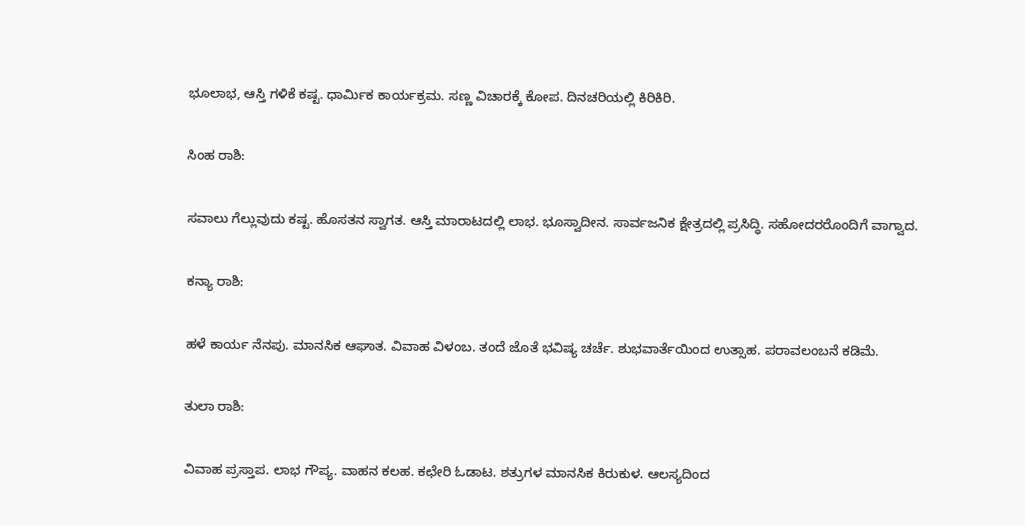ಭೂಲಾಭ, ಆಸ್ತಿ ಗಳಿಕೆ ಕಷ್ಟ. ಧಾರ್ಮಿಕ ಕಾರ್ಯಕ್ರಮ. ಸಣ್ಣ ವಿಚಾರಕ್ಕೆ ಕೋಪ. ದಿನಚರಿಯಲ್ಲಿ ಕಿರಿಕಿರಿ.

ಸಿಂಹ ರಾಶಿ:

ಸವಾಲು ಗೆಲ್ಲುವುದು ಕಷ್ಟ. ಹೊಸತನ ಸ್ವಾಗತ. ಆಸ್ತಿ ಮಾರಾಟದಲ್ಲಿ ಲಾಭ. ಭೂಸ್ವಾದೀನ. ಸಾರ್ವಜನಿಕ ಕ್ಷೇತ್ರದಲ್ಲಿ ಪ್ರಸಿದ್ಧಿ. ಸಹೋದರರೊಂದಿಗೆ ವಾಗ್ವಾದ.

ಕನ್ಯಾ ರಾಶಿ:

ಹಳೆ ಕಾರ್ಯ ನೆನಪು. ಮಾನಸಿಕ ಆಘಾತ. ವಿವಾಹ ವಿಳಂಬ. ತಂದೆ ಜೊತೆ ಭವಿಷ್ಯ ಚರ್ಚೆ. ಶುಭವಾರ್ತೆಯಿಂದ ಉತ್ಸಾಹ. ಪರಾವಲಂಬನೆ ಕಡಿಮೆ.

ತುಲಾ ರಾಶಿ:

ವಿವಾಹ ಪ್ರಸ್ತಾಪ. ಲಾಭ ಗೌಪ್ಯ. ವಾಹನ ಕಲಹ. ಕಛೇರಿ ಓಡಾಟ. ಶತ್ರುಗಳ ಮಾನಸಿಕ ಕಿರುಕುಳ. ಆಲಸ್ಯದಿಂದ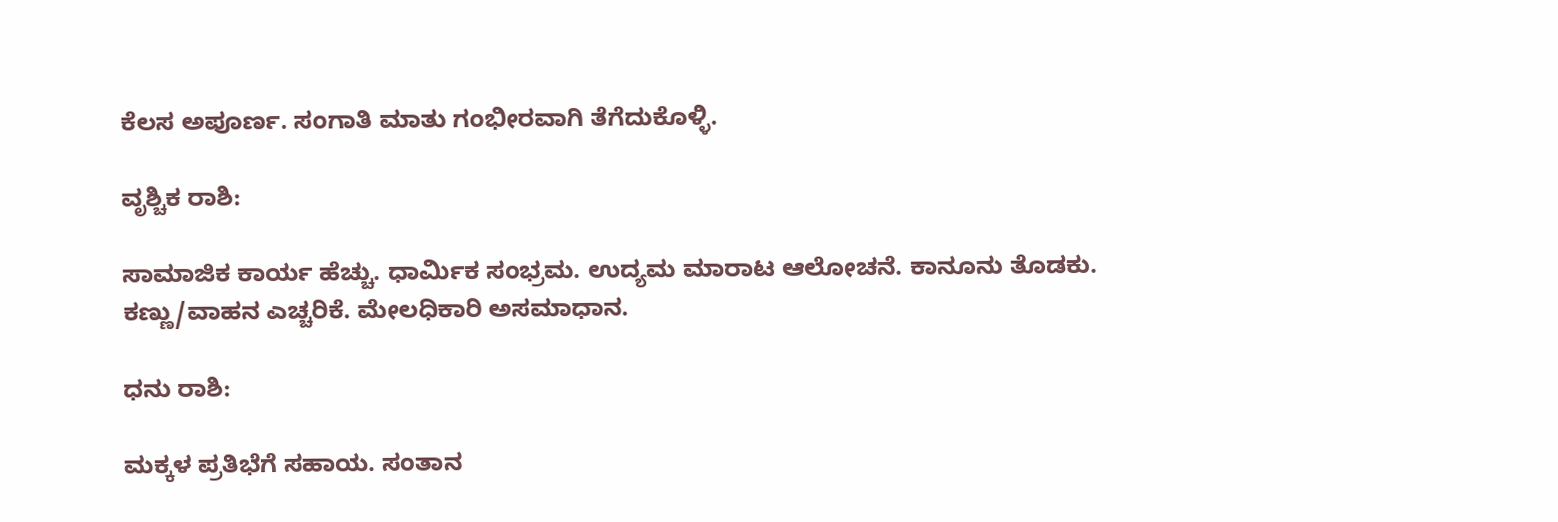ಕೆಲಸ ಅಪೂರ್ಣ. ಸಂಗಾತಿ ಮಾತು ಗಂಭೀರವಾಗಿ ತೆಗೆದುಕೊಳ್ಳಿ.

ವೃಶ್ಚಿಕ ರಾಶಿ:

ಸಾಮಾಜಿಕ ಕಾರ್ಯ ಹೆಚ್ಚು. ಧಾರ್ಮಿಕ ಸಂಭ್ರಮ. ಉದ್ಯಮ ಮಾರಾಟ ಆಲೋಚನೆ. ಕಾನೂನು ತೊಡಕು. ಕಣ್ಣು/ವಾಹನ ಎಚ್ಚರಿಕೆ. ಮೇಲಧಿಕಾರಿ ಅಸಮಾಧಾನ.

ಧನು ರಾಶಿ:

ಮಕ್ಕಳ ಪ್ರತಿಭೆಗೆ ಸಹಾಯ. ಸಂತಾನ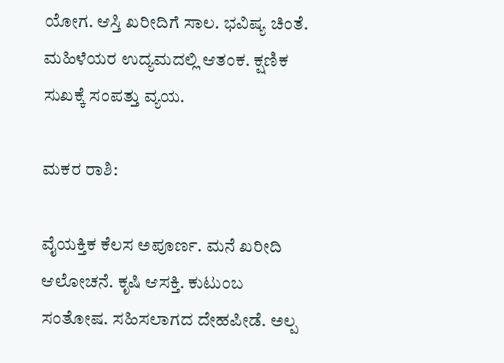ಯೋಗ. ಆಸ್ತಿ ಖರೀದಿಗೆ ಸಾಲ. ಭವಿಷ್ಯ ಚಿಂತೆ. ಮಹಿಳೆಯರ ಉದ್ಯಮದಲ್ಲಿ ಆತಂಕ. ಕ್ಷಣಿಕ ಸುಖಕ್ಕೆ ಸಂಪತ್ತು ವ್ಯಯ.

ಮಕರ ರಾಶಿ:

ವೈಯಕ್ತಿಕ ಕೆಲಸ ಅಪೂರ್ಣ. ಮನೆ ಖರೀದಿ ಆಲೋಚನೆ. ಕೃಷಿ ಆಸಕ್ತಿ. ಕುಟುಂಬ ಸಂತೋಷ. ಸಹಿಸಲಾಗದ ದೇಹಪೀಡೆ. ಅಲ್ಪ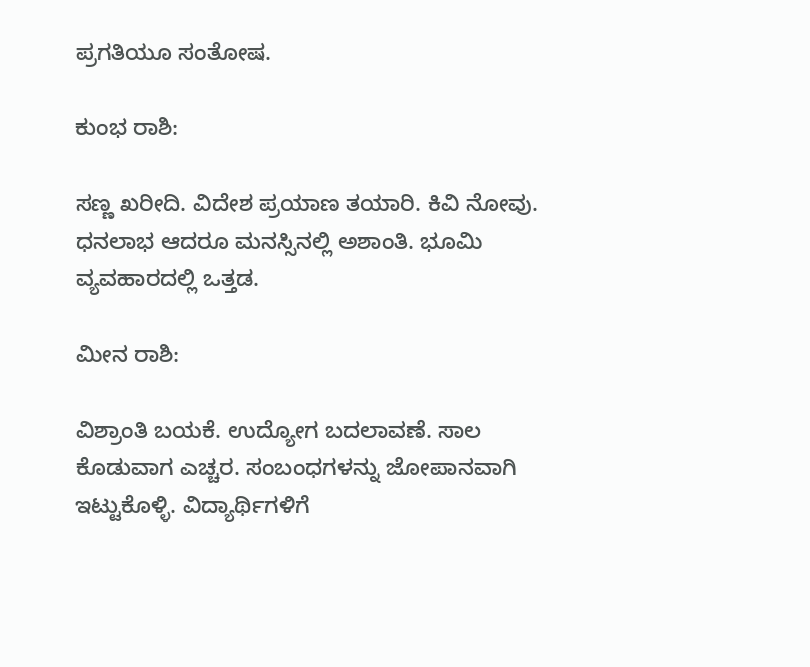ಪ್ರಗತಿಯೂ ಸಂತೋಷ.

ಕುಂಭ ರಾಶಿ:

ಸಣ್ಣ ಖರೀದಿ. ವಿದೇಶ ಪ್ರಯಾಣ ತಯಾರಿ. ಕಿವಿ ನೋವು. ಧನಲಾಭ ಆದರೂ ಮನಸ್ಸಿನಲ್ಲಿ ಅಶಾಂತಿ. ಭೂಮಿ ವ್ಯವಹಾರದಲ್ಲಿ ಒತ್ತಡ.

ಮೀನ ರಾಶಿ:

ವಿಶ್ರಾಂತಿ ಬಯಕೆ. ಉದ್ಯೋಗ ಬದಲಾವಣೆ. ಸಾಲ ಕೊಡುವಾಗ ಎಚ್ಚರ. ಸಂಬಂಧಗಳನ್ನು ಜೋಪಾನವಾಗಿ ಇಟ್ಟುಕೊಳ್ಳಿ. ವಿದ್ಯಾರ್ಥಿಗಳಿಗೆ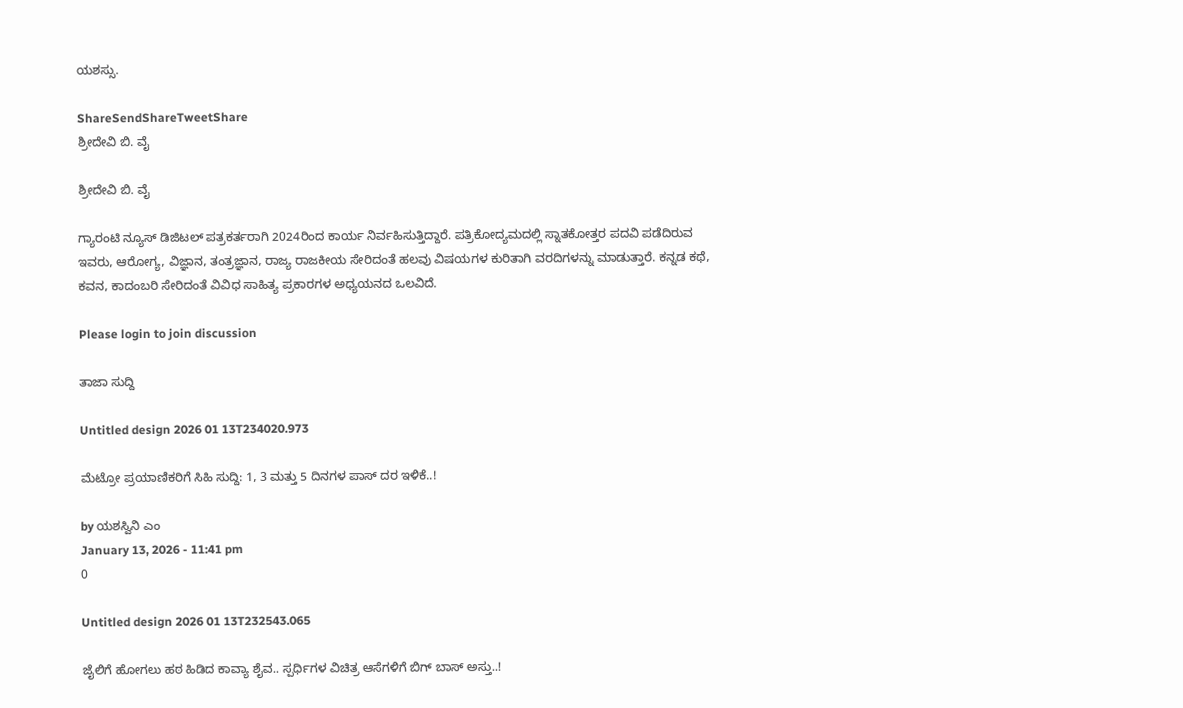ಯಶಸ್ಸು.

ShareSendShareTweetShare
ಶ್ರೀದೇವಿ ಬಿ. ವೈ

ಶ್ರೀದೇವಿ ಬಿ. ವೈ

ಗ್ಯಾರಂಟಿ ನ್ಯೂಸ್ ಡಿಜಿಟಲ್ ಪತ್ರಕರ್ತರಾಗಿ 2024ರಿಂದ ಕಾರ್ಯ ನಿರ್ವಹಿಸುತ್ತಿದ್ದಾರೆ. ಪತ್ರಿಕೋದ್ಯಮದಲ್ಲಿ ಸ್ನಾತಕೋತ್ತರ ಪದವಿ ಪಡೆದಿರುವ ಇವರು, ಆರೋಗ್ಯ, ವಿಜ್ಞಾನ, ತಂತ್ರಜ್ಞಾನ, ರಾಜ್ಯ ರಾಜಕೀಯ ಸೇರಿದಂತೆ ಹಲವು ವಿಷಯಗಳ ಕುರಿತಾಗಿ ವರದಿಗಳನ್ನು ಮಾಡುತ್ತಾರೆ. ಕನ್ನಡ ಕಥೆ, ಕವನ, ಕಾದಂಬರಿ ಸೇರಿದಂತೆ ವಿವಿಧ ಸಾಹಿತ್ಯ ಪ್ರಕಾರಗಳ ಅಧ್ಯಯನದ ಒಲವಿದೆ.

Please login to join discussion

ತಾಜಾ ಸುದ್ದಿ

Untitled design 2026 01 13T234020.973

ಮೆಟ್ರೋ ಪ್ರಯಾಣಿಕರಿಗೆ ಸಿಹಿ ಸುದ್ದಿ: 1, 3 ಮತ್ತು 5 ದಿನಗಳ ಪಾಸ್ ದರ ಇಳಿಕೆ..!

by ಯಶಸ್ವಿನಿ ಎಂ
January 13, 2026 - 11:41 pm
0

Untitled design 2026 01 13T232543.065

ಜೈಲಿಗೆ ಹೋಗಲು ಹಠ ಹಿಡಿದ ಕಾವ್ಯಾ ಶೈವ.. ಸ್ಪರ್ಧಿಗಳ ವಿಚಿತ್ರ ಆಸೆಗಳಿಗೆ ಬಿಗ್ ಬಾಸ್ ಅಸ್ತು..!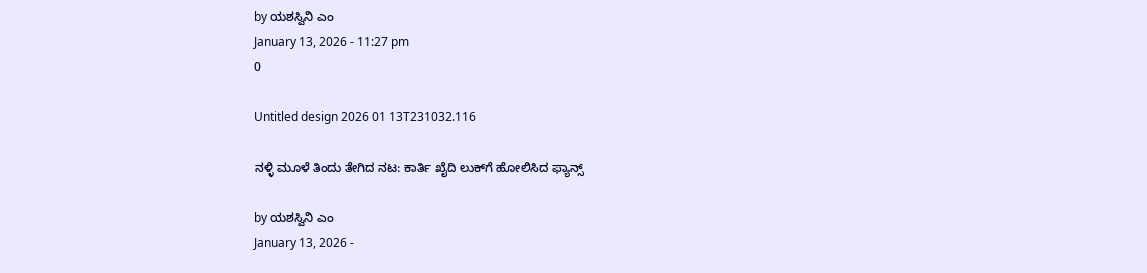by ಯಶಸ್ವಿನಿ ಎಂ
January 13, 2026 - 11:27 pm
0

Untitled design 2026 01 13T231032.116

ನಳ್ಳಿ ಮೂಳೆ ತಿಂದು ತೇಗಿದ ನಟ: ಕಾರ್ತಿ ಖೈದಿ ಲುಕ್‌ಗೆ ಹೋಲಿಸಿದ ಫ್ಯಾನ್ಸ್‌

by ಯಶಸ್ವಿನಿ ಎಂ
January 13, 2026 -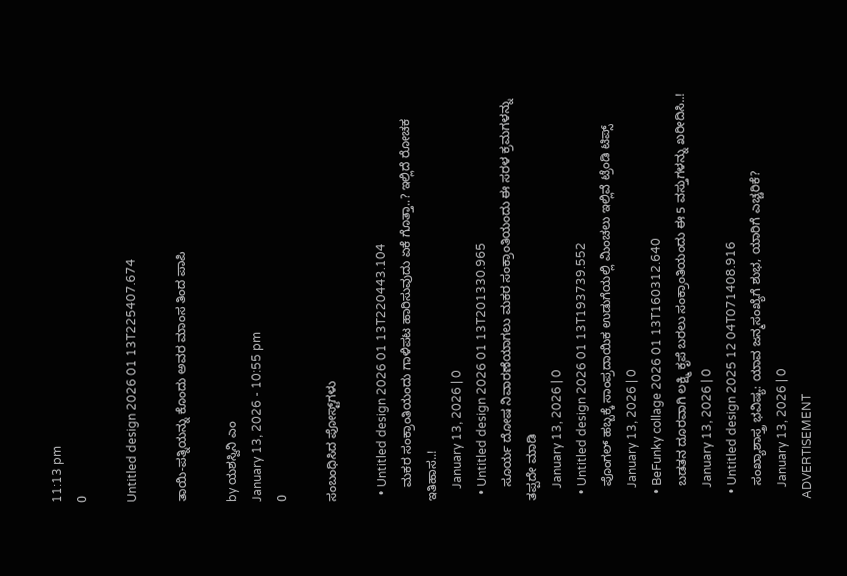11:13 pm
0

Untitled design 2026 01 13T225407.674

ತಾಯಿ-ಪತ್ನಿಯನ್ನು ಕೊಂದು ಅವರ ಮಾಂಸ ತಿಂದ ಪಾಪಿ

by ಯಶಸ್ವಿನಿ ಎಂ
January 13, 2026 - 10:55 pm
0

ಸಂಬಂಧಿಸಿದ ಪೋಸ್ಟ್‌ಗಳು

  • Untitled design 2026 01 13T220443.104
    ಮಕರ ಸಂಕ್ರಾಂತಿಯಂದು ಗಾಳಿಪಟ ಹಾರಿಸುವುದು ಏಕೆ ಗೊತ್ತಾ..? ಇಲ್ಲಿದೆ ರೋಚಕ ಇತಿಹಾಸ..!
    January 13, 2026 | 0
  • Untitled design 2026 01 13T201330.965
    ಸೂರ್ಯ ದೋಷ ನಿವಾರಣೆಯಾಗಲು ಮಕರ ಸಂಕ್ರಾಂತಿಯಂದು ಈ ಸರಳ ಕ್ರಮಗಳನ್ನು ತಪ್ಪದೇ ಮಾಡಿ
    January 13, 2026 | 0
  • Untitled design 2026 01 13T193739.552
    ಪೊಂಗಲ್ ಹಬ್ಬಕ್ಕೆ ಸಾಂಪ್ರದಾಯಿಕ ಉಡುಗೆಯಲ್ಲಿ ಮಿಂಚಲು ಇಲ್ಲಿವೆ ಟ್ರೆಂಡಿ ಟಿಪ್ಸ್
    January 13, 2026 | 0
  • BeFunky collage 2026 01 13T160312.640
    ಬಡತನ ದೂರವಾಗಿ ಲಕ್ಷ್ಮಿ ಕೃಪೆ ಬರಲು ಸಂಕ್ರಾಂತಿಯಂದು ಈ 5 ವಸ್ತುಗಳನ್ನು ಖರೀದಿಸಿ..!
    January 13, 2026 | 0
  • Untitled design 2025 12 04T071408.916
    ಸಂಖ್ಯಾಶಾಸ್ತ್ರ ಭವಿಷ್ಯ: ಯಾವ ಜನ್ಮಸಂಖ್ಯೆಗೆ ಶುಭ, ಯಾರಿಗೆ ಎಚ್ಚರಿಕೆ?
    January 13, 2026 | 0
ADVERTISEMENT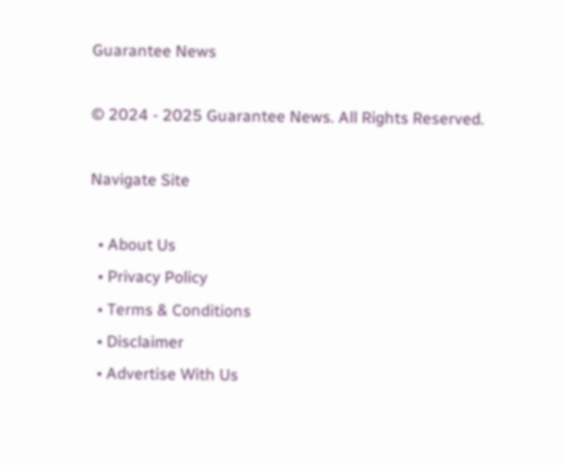Guarantee News

© 2024 - 2025 Guarantee News. All Rights Reserved.

Navigate Site

  • About Us
  • Privacy Policy
  • Terms & Conditions
  • Disclaimer
  • Advertise With Us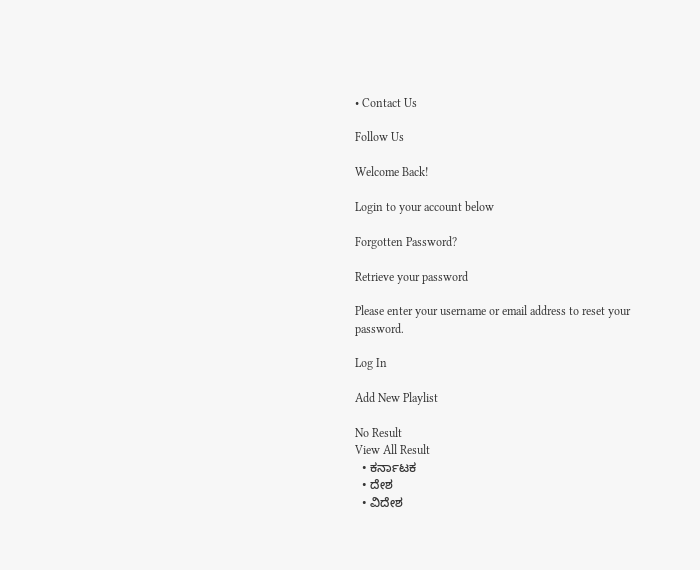• Contact Us

Follow Us

Welcome Back!

Login to your account below

Forgotten Password?

Retrieve your password

Please enter your username or email address to reset your password.

Log In

Add New Playlist

No Result
View All Result
  • ಕರ್ನಾಟಕ
  • ದೇಶ
  • ವಿದೇಶ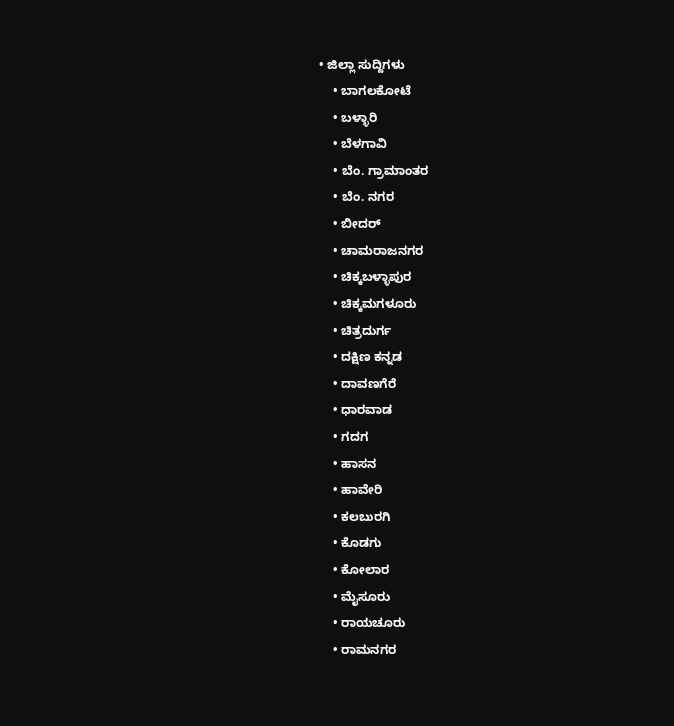• ಜಿಲ್ಲಾ ಸುದ್ದಿಗಳು
    • ಬಾಗಲಕೋಟೆ
    • ಬಳ್ಳಾರಿ
    • ಬೆಳಗಾವಿ
    • ಬೆಂ. ಗ್ರಾಮಾಂತರ
    • ಬೆಂ. ನಗರ
    • ಬೀದರ್
    • ಚಾಮರಾಜನಗರ
    • ಚಿಕ್ಕಬಳ್ಳಾಪುರ
    • ಚಿಕ್ಕಮಗಳೂರು
    • ಚಿತ್ರದುರ್ಗ
    • ದಕ್ಷಿಣ ಕನ್ನಡ
    • ದಾವಣಗೆರೆ
    • ಧಾರವಾಡ
    • ಗದಗ
    • ಹಾಸನ
    • ಹಾವೇರಿ
    • ಕಲಬುರಗಿ
    • ಕೊಡಗು
    • ಕೋಲಾರ
    • ಮೈಸೂರು
    • ರಾಯಚೂರು
    • ರಾಮನಗರ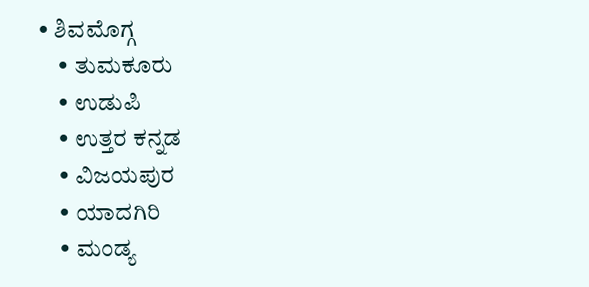• ಶಿವಮೊಗ್ಗ
    • ತುಮಕೂರು
    • ಉಡುಪಿ
    • ಉತ್ತರ ಕನ್ನಡ
    • ವಿಜಯಪುರ
    • ಯಾದಗಿರಿ
    • ಮಂಡ್ಯ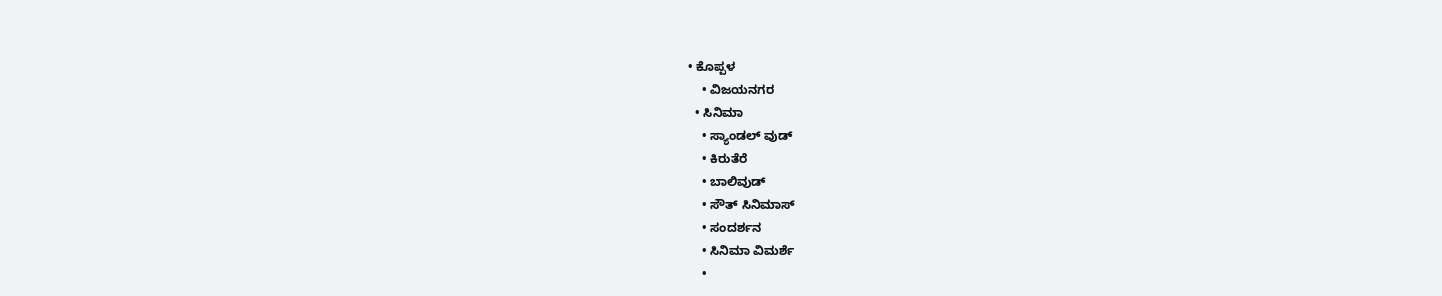• ಕೊಪ್ಪಳ
    • ವಿಜಯನಗರ
  • ಸಿನಿಮಾ
    • ಸ್ಯಾಂಡಲ್ ವುಡ್
    • ಕಿರುತೆರೆ
    • ಬಾಲಿವುಡ್
    • ಸೌತ್ ಸಿನಿಮಾಸ್
    • ಸಂದರ್ಶನ
    • ಸಿನಿಮಾ ವಿಮರ್ಶೆ
    •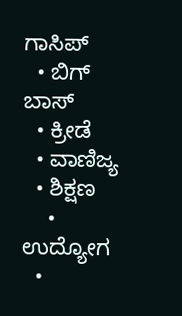ಗಾಸಿಪ್
  • ಬಿಗ್ ಬಾಸ್
  • ಕ್ರೀಡೆ
  • ವಾಣಿಜ್ಯ
  • ಶಿಕ್ಷಣ
    • ಉದ್ಯೋಗ
  •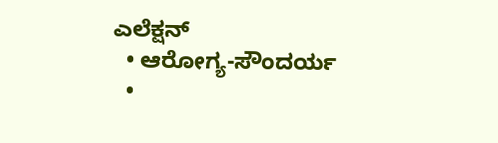ಎಲೆಕ್ಷನ್
  • ಆರೋಗ್ಯ-ಸೌಂದರ್ಯ
  •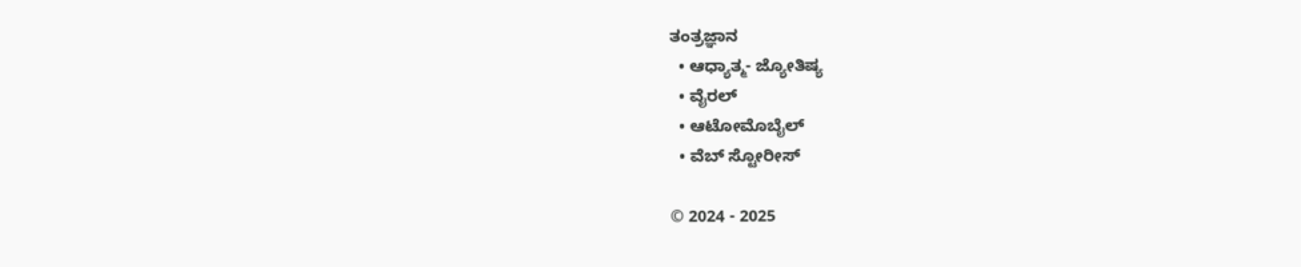ತಂತ್ರಜ್ಞಾನ
  • ಆಧ್ಯಾತ್ಮ- ಜ್ಯೋತಿಷ್ಯ
  • ವೈರಲ್
  • ಆಟೋಮೊಬೈಲ್
  • ವೆಬ್ ಸ್ಟೋರೀಸ್

© 2024 - 2025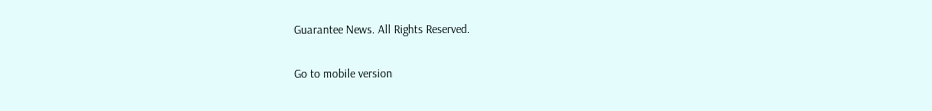Guarantee News. All Rights Reserved.

Go to mobile version